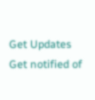Get Updates
Get notified of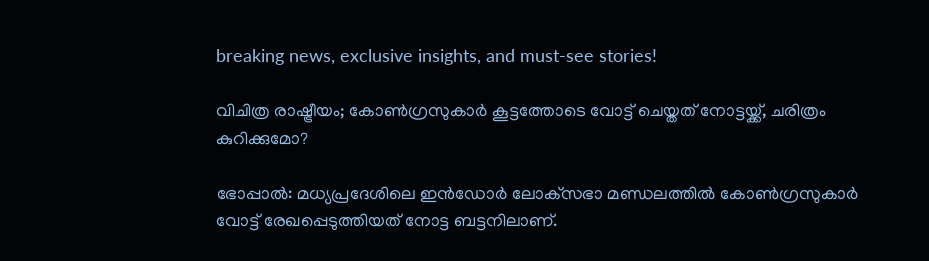breaking news, exclusive insights, and must-see stories!

വിചിത്ര രാഷ്ട്രീയം; കോണ്‍ഗ്രസുകാര്‍ കൂട്ടത്തോടെ വോട്ട് ചെയ്തത് നോട്ടയ്ക്ക്, ചരിത്രം കുറിക്കുമോ?

ഭോപ്പാല്‍: മധ്യപ്രദേശിലെ ഇന്‍ഡോര്‍ ലോക്‌സഭാ മണ്ഡലത്തില്‍ കോണ്‍ഗ്രസുകാര്‍ വോട്ട് രേഖപ്പെടുത്തിയത് നോട്ട ബട്ടനിലാണ്.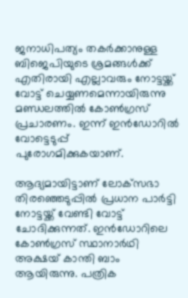ജനാധിപത്യം തകര്‍ക്കാനുള്ള ബിജെപിയുടെ ശ്രമങ്ങള്‍ക്ക് എതിരായി എല്ലാവരും നോട്ടയ്ക്ക് വോട്ട് ചെയ്യണമെന്നായിരുന്നു മണ്ഡലത്തില്‍ കോണ്‍ഗ്രസ് പ്രചാരണം. ഇന്ന് ഇന്‍ഡോറില്‍ വോട്ടെടുപ്പ് പുരോഗമിക്കുകയാണ്.

ആദ്യമായിട്ടാണ് ലോക്‌സഭാ തിരഞ്ഞെടുപ്പില്‍ പ്രധാന പാര്‍ട്ടി നോട്ടയ്ക്ക് വേണ്ടി വോട്ട് ചോദിക്കുന്നത്. ഇന്‍ഡോറിലെ കോണ്‍ഗ്രസ് സ്ഥാനാര്‍ഥി അക്ഷയ് കാന്തി ബാം ആയിരുന്നു. പത്രിക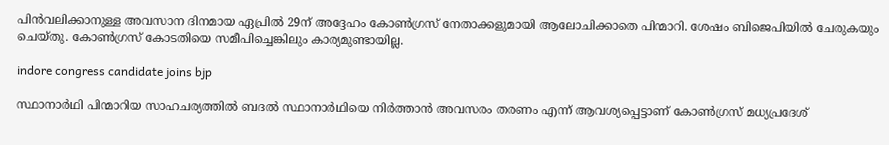പിന്‍വലിക്കാനുള്ള അവസാന ദിനമായ ഏപ്രില്‍ 29ന് അദ്ദേഹം കോണ്‍ഗ്രസ് നേതാക്കളുമായി ആലോചിക്കാതെ പിന്മാറി. ശേഷം ബിജെപിയില്‍ ചേരുകയും ചെയ്തു. കോണ്‍ഗ്രസ് കോടതിയെ സമീപിച്ചെങ്കിലും കാര്യമുണ്ടായില്ല.

indore congress candidate joins bjp

സ്ഥാനാര്‍ഥി പിന്മാറിയ സാഹചര്യത്തില്‍ ബദല്‍ സ്ഥാനാര്‍ഥിയെ നിര്‍ത്താന്‍ അവസരം തരണം എന്ന് ആവശ്യപ്പെട്ടാണ് കോണ്‍ഗ്രസ് മധ്യപ്രദേശ്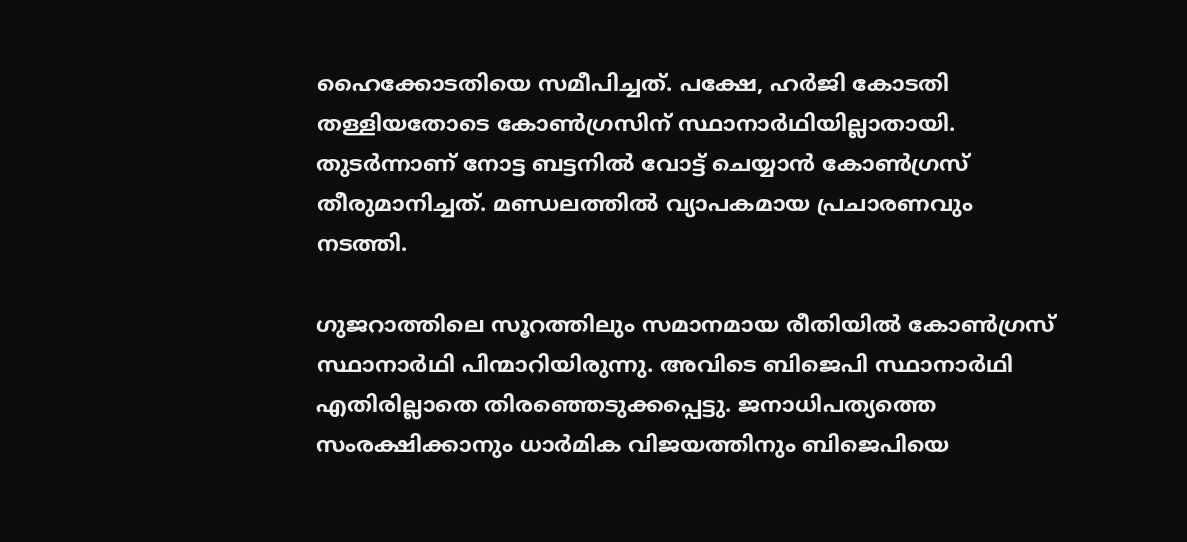ഹൈക്കോടതിയെ സമീപിച്ചത്. പക്ഷേ, ഹര്‍ജി കോടതി തള്ളിയതോടെ കോണ്‍ഗ്രസിന് സ്ഥാനാര്‍ഥിയില്ലാതായി. തുടര്‍ന്നാണ് നോട്ട ബട്ടനില്‍ വോട്ട് ചെയ്യാന്‍ കോണ്‍ഗ്രസ് തീരുമാനിച്ചത്. മണ്ഡലത്തില്‍ വ്യാപകമായ പ്രചാരണവും നടത്തി.

ഗുജറാത്തിലെ സൂറത്തിലും സമാനമായ രീതിയില്‍ കോണ്‍ഗ്രസ് സ്ഥാനാര്‍ഥി പിന്മാറിയിരുന്നു. അവിടെ ബിജെപി സ്ഥാനാര്‍ഥി എതിരില്ലാതെ തിരഞ്ഞെടുക്കപ്പെട്ടു. ജനാധിപത്യത്തെ സംരക്ഷിക്കാനും ധാര്‍മിക വിജയത്തിനും ബിജെപിയെ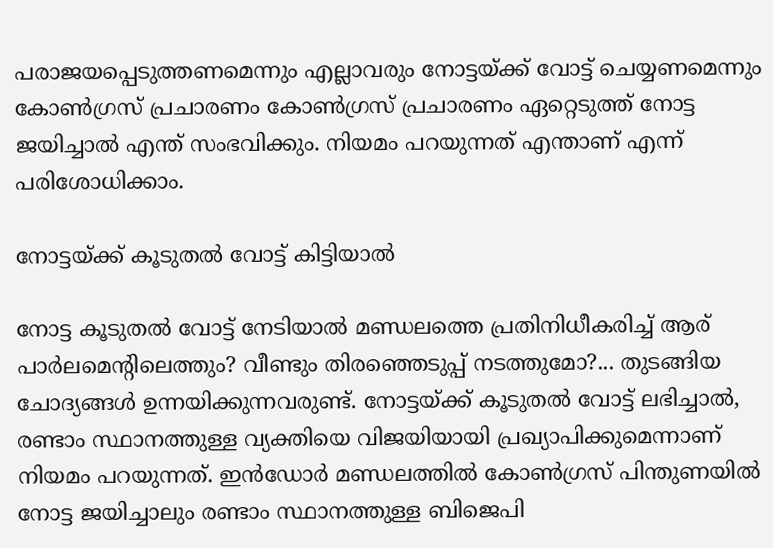പരാജയപ്പെടുത്തണമെന്നും എല്ലാവരും നോട്ടയ്ക്ക് വോട്ട് ചെയ്യണമെന്നും കോണ്‍ഗ്രസ് പ്രചാരണം കോണ്‍ഗ്രസ് പ്രചാരണം ഏറ്റെടുത്ത് നോട്ട ജയിച്ചാല്‍ എന്ത് സംഭവിക്കും. നിയമം പറയുന്നത് എന്താണ് എന്ന് പരിശോധിക്കാം.

നോട്ടയ്ക്ക് കൂടുതല്‍ വോട്ട് കിട്ടിയാല്‍

നോട്ട കൂടുതല്‍ വോട്ട് നേടിയാല്‍ മണ്ഡലത്തെ പ്രതിനിധീകരിച്ച് ആര് പാര്‍ലമെന്റിലെത്തും? വീണ്ടും തിരഞ്ഞെടുപ്പ് നടത്തുമോ?... തുടങ്ങിയ ചോദ്യങ്ങള്‍ ഉന്നയിക്കുന്നവരുണ്ട്. നോട്ടയ്ക്ക് കൂടുതല്‍ വോട്ട് ലഭിച്ചാല്‍, രണ്ടാം സ്ഥാനത്തുള്ള വ്യക്തിയെ വിജയിയായി പ്രഖ്യാപിക്കുമെന്നാണ് നിയമം പറയുന്നത്. ഇന്‍ഡോര്‍ മണ്ഡലത്തില്‍ കോണ്‍ഗ്രസ് പിന്തുണയില്‍ നോട്ട ജയിച്ചാലും രണ്ടാം സ്ഥാനത്തുള്ള ബിജെപി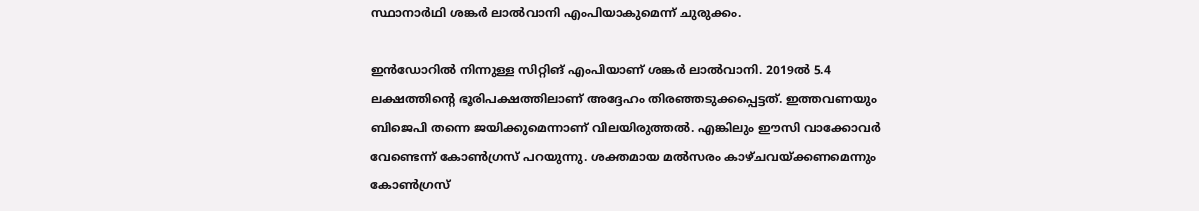സ്ഥാനാര്‍ഥി ശങ്കര്‍ ലാല്‍വാനി എംപിയാകുമെന്ന് ചുരുക്കം.

ഇന്‍ഡോറില്‍ നിന്നുള്ള സിറ്റിങ് എംപിയാണ് ശങ്കര്‍ ലാല്‍വാനി. 2019ല്‍ 5.4 ലക്ഷത്തിന്റെ ഭൂരിപക്ഷത്തിലാണ് അദ്ദേഹം തിരഞ്ഞടുക്കപ്പെട്ടത്. ഇത്തവണയും ബിജെപി തന്നെ ജയിക്കുമെന്നാണ് വിലയിരുത്തല്‍. എങ്കിലും ഈസി വാക്കോവര്‍ വേണ്ടെന്ന് കോണ്‍ഗ്രസ് പറയുന്നു. ശക്തമായ മല്‍സരം കാഴ്ചവയ്ക്കണമെന്നും കോണ്‍ഗ്രസ്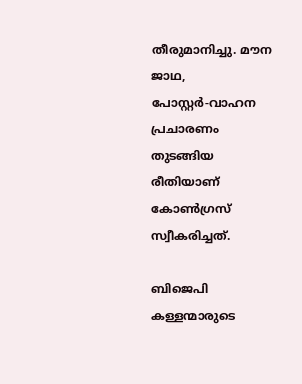തീരുമാനിച്ചു. മൗന ജാഥ, പോസ്റ്റര്‍-വാഹന പ്രചാരണം തുടങ്ങിയ രീതിയാണ് കോണ്‍ഗ്രസ് സ്വീകരിച്ചത്.

ബിജെപി കള്ളന്മാരുടെ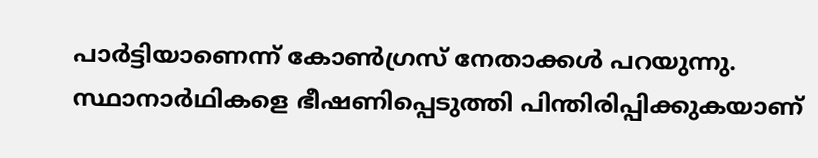പാര്‍ട്ടിയാണെന്ന് കോണ്‍ഗ്രസ് നേതാക്കള്‍ പറയുന്നു. സ്ഥാനാര്‍ഥികളെ ഭീഷണിപ്പെടുത്തി പിന്തിരിപ്പിക്കുകയാണ്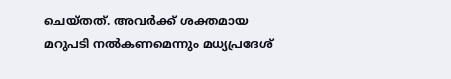ചെയ്തത്. അവര്‍ക്ക് ശക്തമായ മറുപടി നല്‍കണമെന്നും മധ്യപ്രദേശ്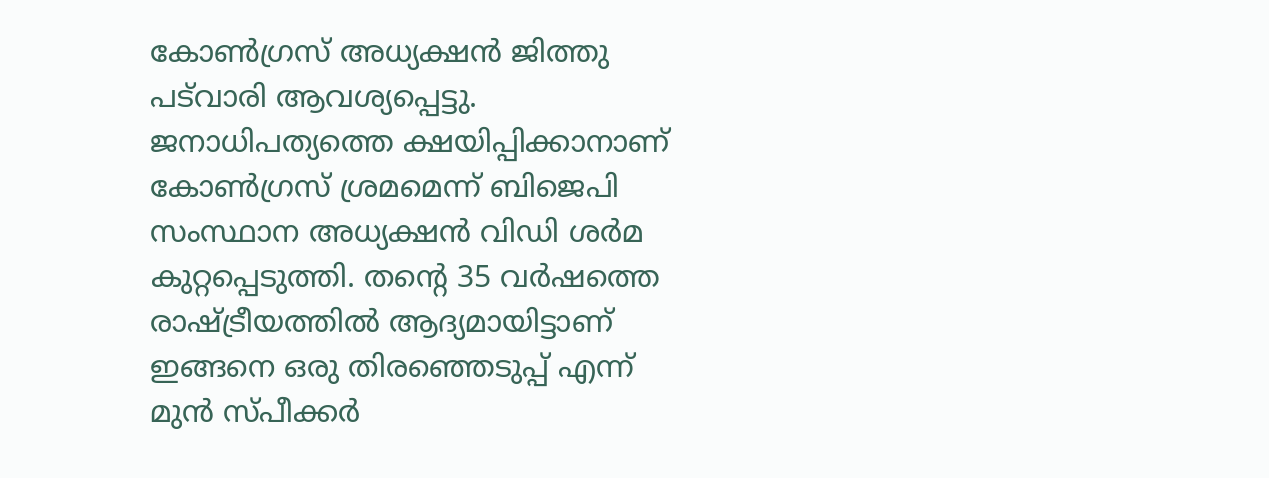കോണ്‍ഗ്രസ് അധ്യക്ഷന്‍ ജിത്തു പട്‌വാരി ആവശ്യപ്പെട്ടു. ജനാധിപത്യത്തെ ക്ഷയിപ്പിക്കാനാണ് കോണ്‍ഗ്രസ് ശ്രമമെന്ന് ബിജെപി സംസ്ഥാന അധ്യക്ഷന്‍ വിഡി ശര്‍മ കുറ്റപ്പെടുത്തി. തന്റെ 35 വര്‍ഷത്തെ രാഷ്ട്രീയത്തില്‍ ആദ്യമായിട്ടാണ് ഇങ്ങനെ ഒരു തിരഞ്ഞെടുപ്പ് എന്ന് മുന്‍ സ്പീക്കര്‍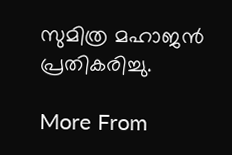സുമിത്ര മഹാജന്‍ പ്രതികരിച്ചു.

More From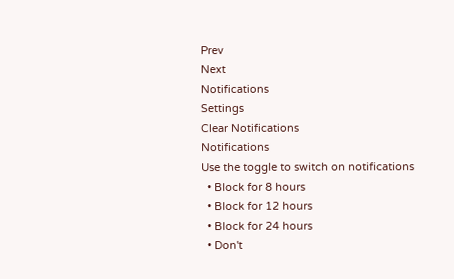Prev
Next
Notifications
Settings
Clear Notifications
Notifications
Use the toggle to switch on notifications
  • Block for 8 hours
  • Block for 12 hours
  • Block for 24 hours
  • Don't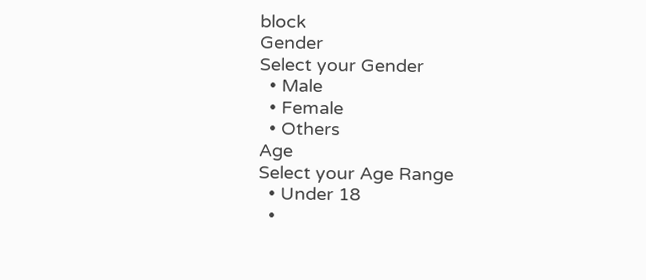block
Gender
Select your Gender
  • Male
  • Female
  • Others
Age
Select your Age Range
  • Under 18
  •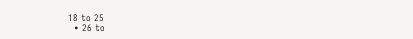18 to 25
  • 26 to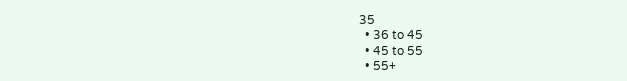35
  • 36 to 45
  • 45 to 55
  • 55+